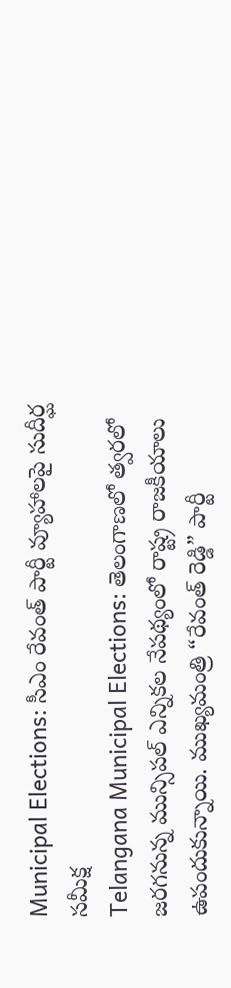Municipal Elections: సీఎం రేవంత్ పార్టీ వ్యూహాలపై సుదీర్ఘ సమీక్ష
Telangana Municipal Elections: తెలంగాణలో త్వరలో జరగనున్న మున్సిపల్ ఎన్నికల నేపథ్యంలో రాష్ట్ర రాజకీయాలు ఉపందుకున్నాయి. ముఖ్యమంత్రి “రేవంత్ రెడ్డి” పార్టీ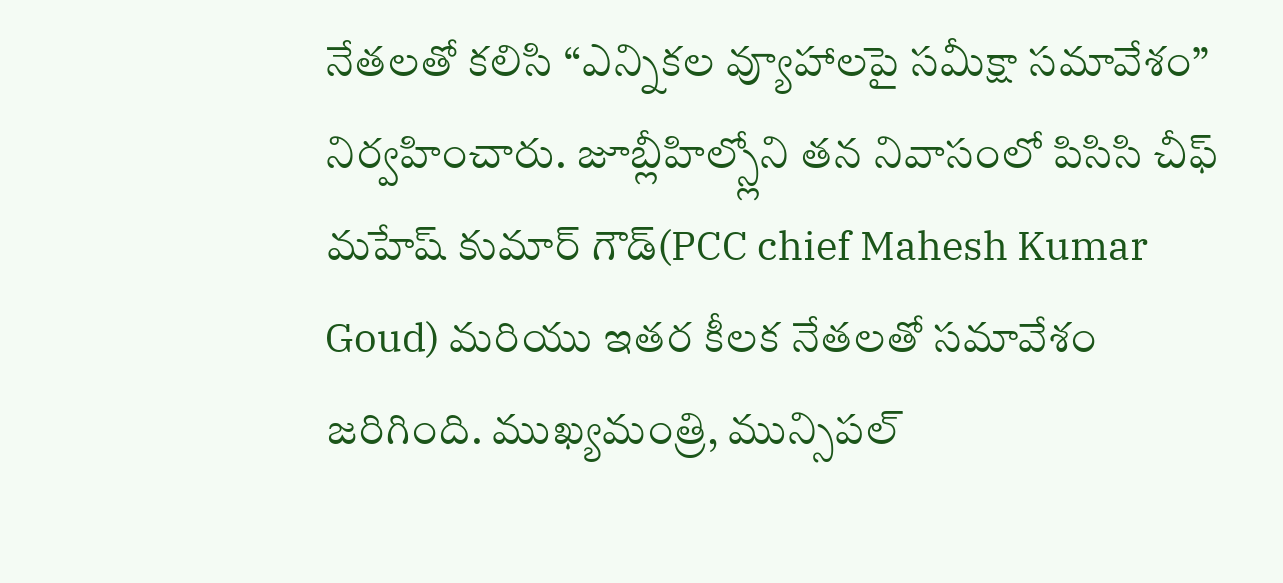నేతలతో కలిసి “ఎన్నికల వ్యూహాలపై సమీక్షా సమావేశం” నిర్వహించారు. జూబ్లీహిల్స్లోని తన నివాసంలో పిసిసి చీఫ్ మహేష్ కుమార్ గౌడ్(PCC chief Mahesh Kumar Goud) మరియు ఇతర కీలక నేతలతో సమావేశం జరిగింది. ముఖ్యమంత్రి, మున్సిపల్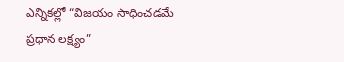ఎన్నికల్లో “విజయం సాధించడమే ప్రధాన లక్ష్యం”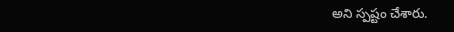అని స్పష్టం చేశారు.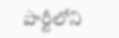పార్టీలోని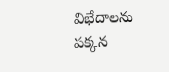విభేదాలను పక్కన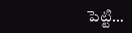పెట్టి…